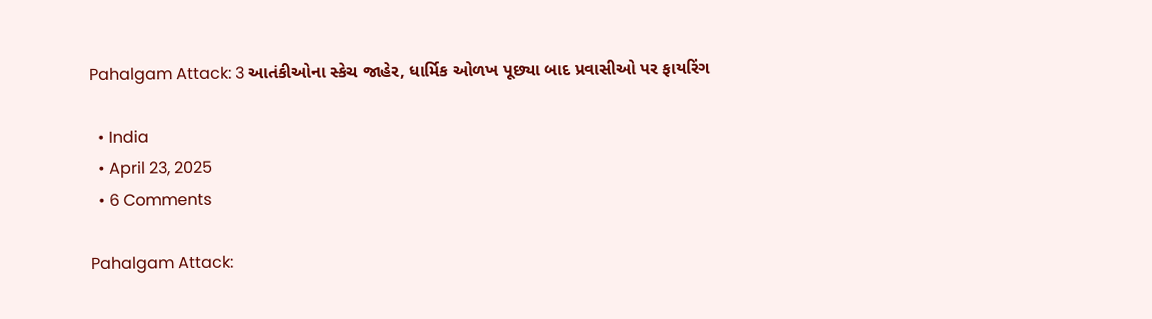Pahalgam Attack: 3 આતંકીઓના સ્કેચ જાહેર, ધાર્મિક ઓળખ પૂછ્યા બાદ પ્રવાસીઓ પર ફાયરિંગ

  • India
  • April 23, 2025
  • 6 Comments

Pahalgam Attack: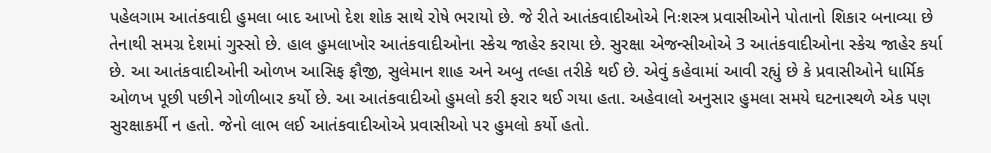પહેલગામ આતંકવાદી હુમલા બાદ આખો દેશ શોક સાથે રોષે ભરાયો છે. જે રીતે આતંકવાદીઓએ નિઃશસ્ત્ર પ્રવાસીઓને પોતાનો શિકાર બનાવ્યા છે તેનાથી સમગ્ર દેશમાં ગુસ્સો છે. હાલ હુમલાખોર આતંકવાદીઓના સ્કેચ જાહેર કરાયા છે. સુરક્ષા એજન્સીઓએ 3 આતંકવાદીઓના સ્કેચ જાહેર કર્યા છે. આ આતંકવાદીઓની ઓળખ આસિફ ફૌજી, સુલેમાન શાહ અને અબુ તલ્હા તરીકે થઈ છે. એવું કહેવામાં આવી રહ્યું છે કે પ્રવાસીઓને ધાર્મિક ઓળખ પૂછી પછીને ગોળીબાર કર્યો છે. આ આતંકવાદીઓ હુમલો કરી ફરાર થઈ ગયા હતા. અહેવાલો અનુસાર હુમલા સમયે ઘટનાસ્થળે એક પણ સુરક્ષાકર્મી ન હતો. જેનો લાભ લઈ આતંકવાદીઓએ પ્રવાસીઓ પર હુમલો કર્યો હતો.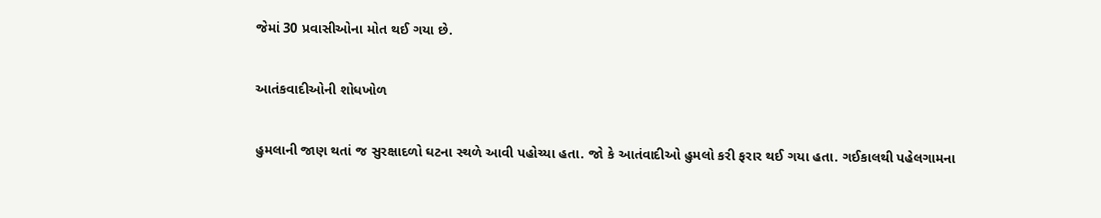જેમાં 30 પ્રવાસીઓના મોત થઈ ગયા છે.

આતંકવાદીઓની શોધખોળ

હુમલાની જાણ થતાં જ સુરક્ષાદળો ઘટના સ્થળે આવી પહોચ્યા હતા. જો કે આતંવાદીઓ હુમલો કરી ફરાર થઈ ગયા હતા. ગઈકાલથી પહેલગામના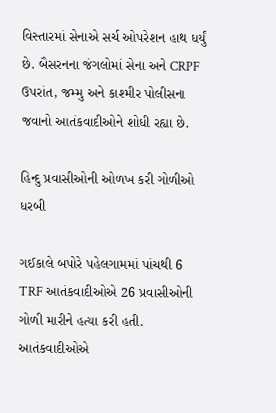વિસ્તારમાં સેનાએ સર્ચ ઓપરેશન હાથ ધર્યું છે. બૈસરનના જંગલોમાં સેના અને CRPF ઉપરાંત, જમ્મુ અને કાશ્મીર પોલીસના જવાનો આતંકવાદીઓને શોધી રહ્યા છે.

હિન્દુ પ્રવાસીઓની ઓળખ કરી ગોળીઓ ધરબી

ગઈકાલે બપોરે પહેલગામમાં પાંચથી 6 TRF આતંકવાદીઓએ 26 પ્રવાસીઓની ગોળી મારીને હત્યા કરી હતી. આતંકવાદીઓએ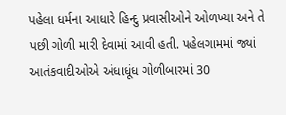પહેલા ધર્મના આધારે હિન્દુ પ્રવાસીઓને ઓળખ્યા અને તે પછી ગોળી મારી દેવામાં આવી હતી. પહેલગામમાં જ્યાં આતંકવાદીઓએ અંધાધૂંધ ગોળીબારમાં 30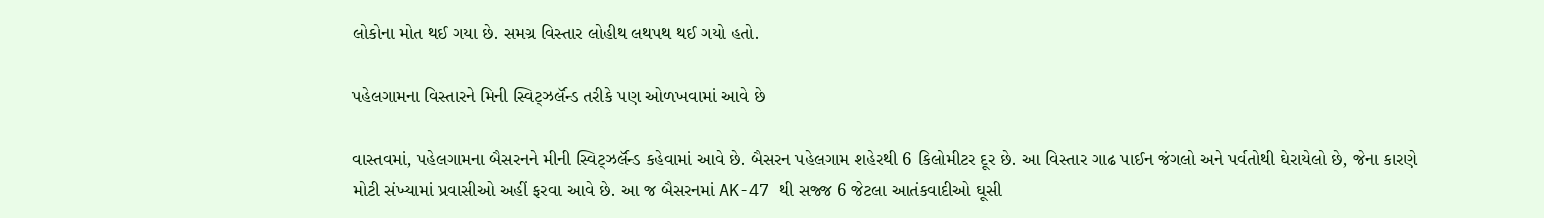લોકોના મોત થઈ ગયા છે. સમગ્ર વિસ્તાર લોહીથ લથપથ થઈ ગયો હતો.

પહેલગામના વિસ્તારને મિની સ્વિટ્ઝર્લૅન્ડ તરીકે પણ ઓળખવામાં આવે છે

વાસ્તવમાં, પહેલગામના બૈસરનને મીની સ્વિટ્ઝર્લૅન્ડ કહેવામાં આવે છે. બૈસરન પહેલગામ શહેરથી 6 કિલોમીટર દૂર છે. આ વિસ્તાર ગાઢ પાઈન જંગલો અને પર્વતોથી ઘેરાયેલો છે, જેના કારણે મોટી સંખ્યામાં પ્રવાસીઓ અહીં ફરવા આવે છે. આ જ બૈસરનમાં AK-47 થી સજ્જ 6 જેટલા આતંકવાદીઓ ઘૂસી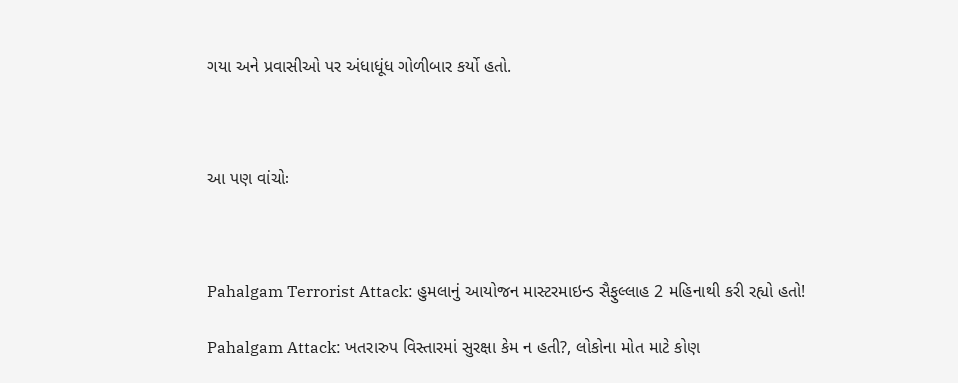ગયા અને પ્રવાસીઓ પર અંધાધૂંધ ગોળીબાર કર્યો હતો.



આ પણ વાંચોઃ



Pahalgam Terrorist Attack: હુમલાનું આયોજન માસ્ટરમાઇન્ડ સૈફુલ્લાહ 2 મહિનાથી કરી રહ્યો હતો!

Pahalgam Attack: ખતરારુપ વિસ્તારમાં સુરક્ષા કેમ ન હતી?, લોકોના મોત માટે કોણ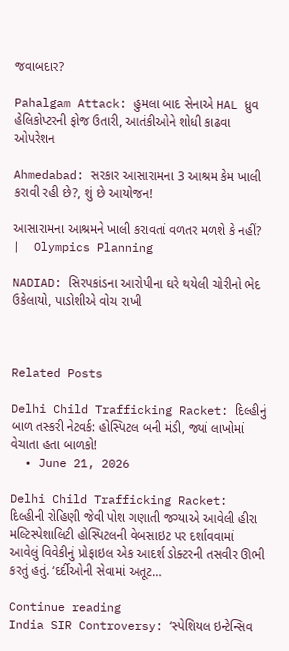જવાબદાર?

Pahalgam Attack: હુમલા બાદ સેનાએ HAL ધ્રુવ હેલિકોપ્ટરની ફોજ ઉતારી, આતંકીઓને શોધી કાઢવા ઓપરેશન

Ahmedabad: સરકાર આસારામના 3 આશ્રમ કેમ ખાલી કરાવી રહી છે?, શું છે આયોજન!

આસારામના આશ્રમને ખાલી કરાવતાં વળતર મળશે કે નહીં? |  Olympics Planning

NADIAD: સિરપકાંડના આરોપીના ઘરે થયેલી ચોરીનો ભેદ ઉકેલાયો, પાડોશીએ વોચ રાખી



Related Posts

Delhi Child Trafficking Racket: દિલ્હીનું બાળ તસ્કરી નેટવર્ક: હોસ્પિટલ બની મંડી, જ્યાં લાખોમાં વેચાતા હતા બાળકો!
  • June 21, 2026

Delhi Child Trafficking Racket: દિલ્હીની રોહિણી જેવી પોશ ગણાતી જગ્યાએ આવેલી હીરા મલ્ટિસ્પેશાલિટી હોસ્પિટલની વેબસાઇટ પર દર્શાવવામાં આવેલું વિવેકીનું પ્રોફાઇલ એક આદર્શ ડોક્ટરની તસવીર ઊભી કરતું હતું. ‘દર્દીઓની સેવામાં અતૂટ…

Continue reading
India SIR Controversy: ‘સ્પેશિયલ ઇન્ટેન્સિવ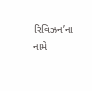રિવિઝન’ના નામે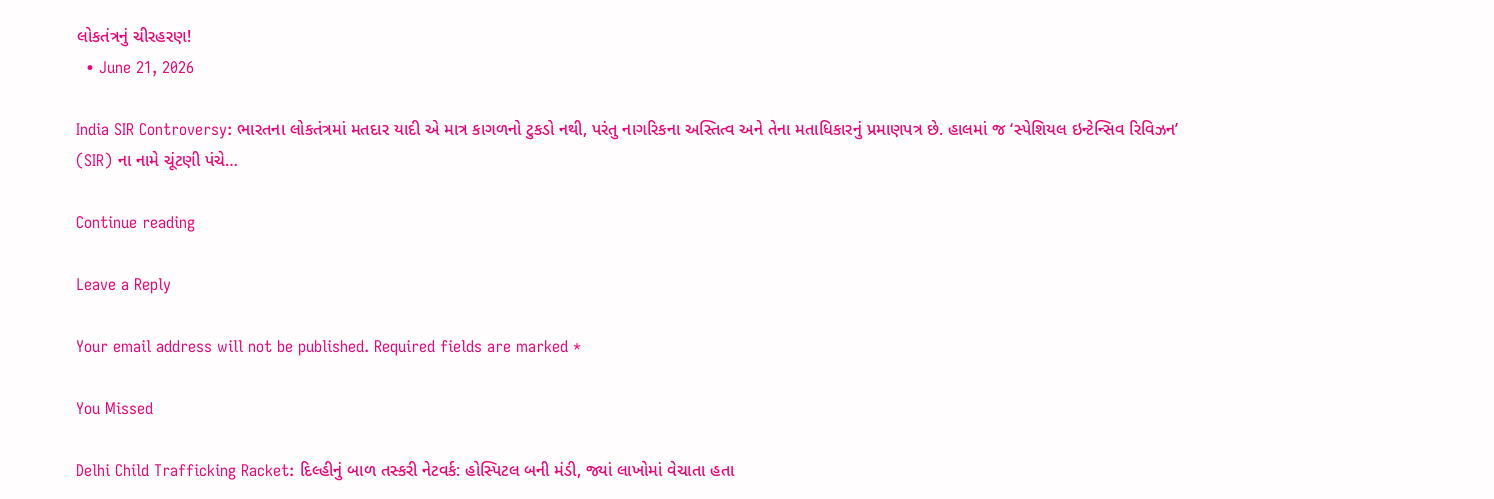લોકતંત્રનું ચીરહરણ!
  • June 21, 2026

India SIR Controversy: ભારતના લોકતંત્રમાં મતદાર યાદી એ માત્ર કાગળનો ટુકડો નથી, પરંતુ નાગરિકના અસ્તિત્વ અને તેના મતાધિકારનું પ્રમાણપત્ર છે. હાલમાં જ ‘સ્પેશિયલ ઇન્ટેન્સિવ રિવિઝન’ (SIR) ના નામે ચૂંટણી પંચે…

Continue reading

Leave a Reply

Your email address will not be published. Required fields are marked *

You Missed

Delhi Child Trafficking Racket: દિલ્હીનું બાળ તસ્કરી નેટવર્ક: હોસ્પિટલ બની મંડી, જ્યાં લાખોમાં વેચાતા હતા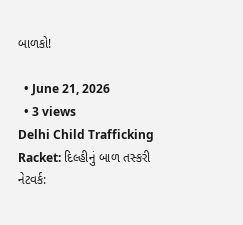બાળકો!

  • June 21, 2026
  • 3 views
Delhi Child Trafficking Racket: દિલ્હીનું બાળ તસ્કરી નેટવર્ક: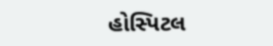હોસ્પિટલ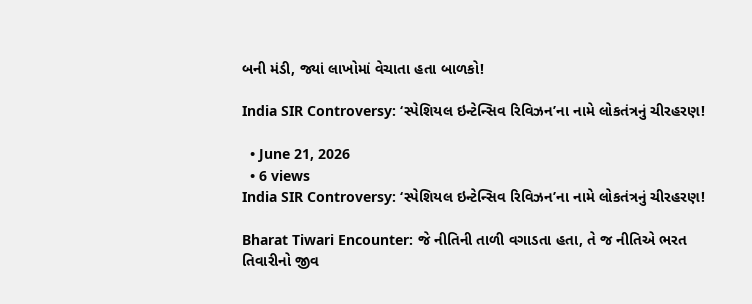બની મંડી, જ્યાં લાખોમાં વેચાતા હતા બાળકો!

India SIR Controversy: ‘સ્પેશિયલ ઇન્ટેન્સિવ રિવિઝન’ના નામે લોકતંત્રનું ચીરહરણ!

  • June 21, 2026
  • 6 views
India SIR Controversy: ‘સ્પેશિયલ ઇન્ટેન્સિવ રિવિઝન’ના નામે લોકતંત્રનું ચીરહરણ!

Bharat Tiwari Encounter: જે નીતિની તાળી વગાડતા હતા, તે જ નીતિએ ભરત તિવારીનો જીવ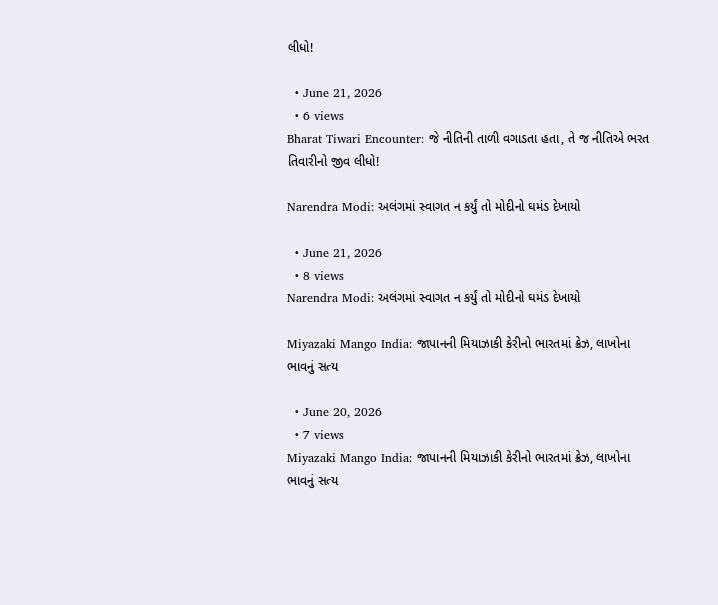લીધો!

  • June 21, 2026
  • 6 views
Bharat Tiwari Encounter: જે નીતિની તાળી વગાડતા હતા, તે જ નીતિએ ભરત તિવારીનો જીવ લીધો!

Narendra Modi: અલંગમાં સ્વાગત ન કર્યું તો મોદીનો ઘમંડ દેખાયો

  • June 21, 2026
  • 8 views
Narendra Modi: અલંગમાં સ્વાગત ન કર્યું તો મોદીનો ઘમંડ દેખાયો

Miyazaki Mango India: જાપાનની મિયાઝાકી કેરીનો ભારતમાં ક્રેઝ, લાખોના ભાવનું સત્ય

  • June 20, 2026
  • 7 views
Miyazaki Mango India: જાપાનની મિયાઝાકી કેરીનો ભારતમાં ક્રેઝ, લાખોના ભાવનું સત્ય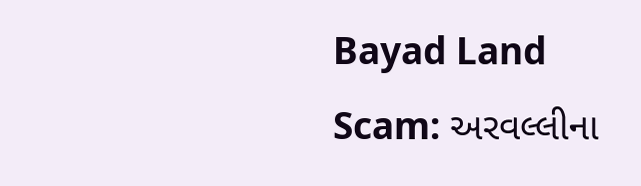Bayad Land Scam: અરવલ્લીના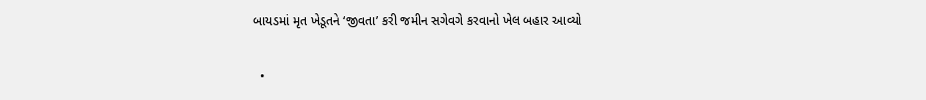બાયડમાં મૃત ખેડૂતને ‘જીવતા’ કરી જમીન સગેવગે કરવાનો ખેલ બહાર આવ્યો

  •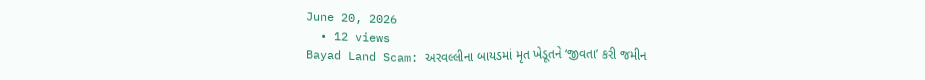June 20, 2026
  • 12 views
Bayad Land Scam: અરવલ્લીના બાયડમાં મૃત ખેડૂતને ‘જીવતા’ કરી જમીન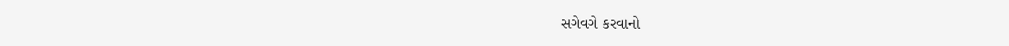સગેવગે કરવાનો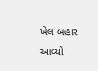ખેલ બહાર આવ્યો